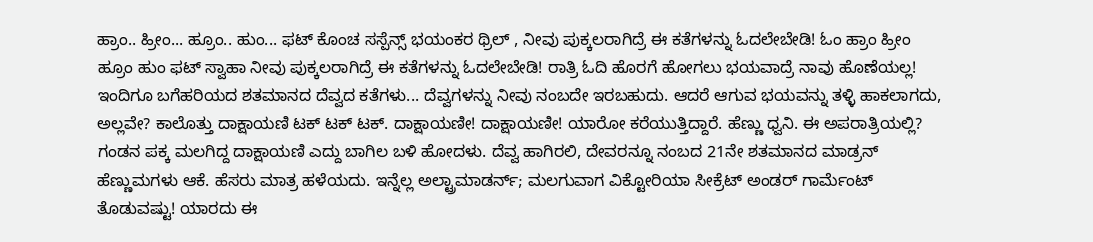ಹ್ರಾಂ.. ಹ್ರೀಂ... ಹ್ರೂಂ.. ಹುಂ... ಫಟ್ ಕೊಂಚ ಸಸ್ಪೆನ್ಸ್ ಭಯಂಕರ ಥ್ರಿಲ್ , ನೀವು ಪುಕ್ಕಲರಾಗಿದ್ರೆ ಈ ಕತೆಗಳನ್ನು ಓದಲೇಬೇಡಿ! ಓಂ ಹ್ರಾಂ ಹ್ರೀಂ ಹ್ರೂಂ ಹುಂ ಫಟ್ ಸ್ವಾಹಾ ನೀವು ಪುಕ್ಕಲರಾಗಿದ್ರೆ ಈ ಕತೆಗಳನ್ನು ಓದಲೇಬೇಡಿ! ರಾತ್ರಿ ಓದಿ ಹೊರಗೆ ಹೋಗಲು ಭಯವಾದ್ರೆ ನಾವು ಹೊಣೆಯಲ್ಲ! ಇಂದಿಗೂ ಬಗೆಹರಿಯದ ಶತಮಾನದ ದೆವ್ವದ ಕತೆಗಳು... ದೆವ್ವಗಳನ್ನು ನೀವು ನಂಬದೇ ಇರಬಹುದು. ಆದರೆ ಆಗುವ ಭಯವನ್ನು ತಳ್ಳಿ ಹಾಕಲಾಗದು, ಅಲ್ಲವೇ? ಕಾಲೊತ್ತು ದಾಕ್ಷಾಯಣಿ ಟಕ್ ಟಕ್ ಟಕ್. ದಾಕ್ಷಾಯಣೀ! ದಾಕ್ಷಾಯಣೀ! ಯಾರೋ ಕರೆಯುತ್ತಿದ್ದಾರೆ. ಹೆಣ್ಣು ಧ್ವನಿ. ಈ ಅಪರಾತ್ರಿಯಲ್ಲಿ? ಗಂಡನ ಪಕ್ಕ ಮಲಗಿದ್ದ ದಾಕ್ಷಾಯಣಿ ಎದ್ದು ಬಾಗಿಲ ಬಳಿ ಹೋದಳು. ದೆವ್ವ ಹಾಗಿರಲಿ, ದೇವರನ್ನೂ ನಂಬದ 21ನೇ ಶತಮಾನದ ಮಾಡ್ರನ್ ಹೆಣ್ಣುಮಗಳು ಆಕೆ. ಹೆಸರು ಮಾತ್ರ ಹಳೆಯದು. ಇನ್ನೆಲ್ಲ ಅಲ್ಟ್ರಾಮಾಡರ್ನ್; ಮಲಗುವಾಗ ವಿಕ್ಟೋರಿಯಾ ಸೀಕ್ರೆಟ್ ಅಂಡರ್ ಗಾರ್ಮೆಂಟ್ ತೊಡುವಷ್ಟು! ಯಾರದು ಈ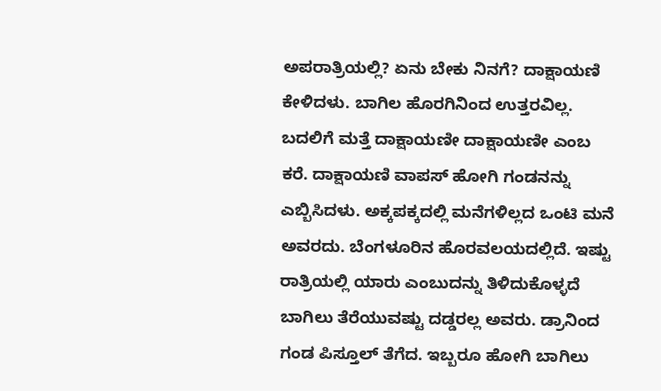ಅಪರಾತ್ರಿಯಲ್ಲಿ? ಏನು ಬೇಕು ನಿನಗೆ? ದಾಕ್ಷಾಯಣಿ ಕೇಳಿದಳು. ಬಾಗಿಲ ಹೊರಗಿನಿಂದ ಉತ್ತರವಿಲ್ಲ. ಬದಲಿಗೆ ಮತ್ತೆ ದಾಕ್ಷಾಯಣೀ ದಾಕ್ಷಾಯಣೀ ಎಂಬ ಕರೆ. ದಾಕ್ಷಾಯಣಿ ವಾಪಸ್ ಹೋಗಿ ಗಂಡನನ್ನು ಎಬ್ಬಿಸಿದಳು. ಅಕ್ಕಪಕ್ಕದಲ್ಲಿ ಮನೆಗಳಿಲ್ಲದ ಒಂಟಿ ಮನೆ ಅವರದು. ಬೆಂಗಳೂರಿನ ಹೊರವಲಯದಲ್ಲಿದೆ. ಇಷ್ಟು ರಾತ್ರಿಯಲ್ಲಿ ಯಾರು ಎಂಬುದನ್ನು ತಿಳಿದುಕೊಳ್ಳದೆ ಬಾಗಿಲು ತೆರೆಯುವಷ್ಟು ದಡ್ಡರಲ್ಲ ಅವರು. ಡ್ರಾನಿಂದ ಗಂಡ ಪಿಸ್ತೂಲ್ ತೆಗೆದ. ಇಬ್ಬರೂ ಹೋಗಿ ಬಾಗಿಲು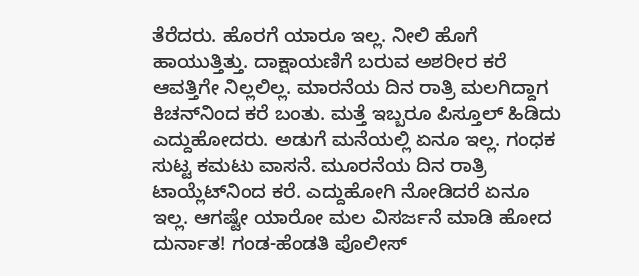ತೆರೆದರು. ಹೊರಗೆ ಯಾರೂ ಇಲ್ಲ. ನೀಲಿ ಹೊಗೆ ಹಾಯುತ್ತಿತ್ತು. ದಾಕ್ಷಾಯಣಿಗೆ ಬರುವ ಅಶರೀರ ಕರೆ ಆವತ್ತಿಗೇ ನಿಲ್ಲಲಿಲ್ಲ. ಮಾರನೆಯ ದಿನ ರಾತ್ರಿ ಮಲಗಿದ್ದಾಗ ಕಿಚನ್‌ನಿಂದ ಕರೆ ಬಂತು. ಮತ್ತೆ ಇಬ್ಬರೂ ಪಿಸ್ತೂಲ್ ಹಿಡಿದು ಎದ್ದುಹೋದರು. ಅಡುಗೆ ಮನೆಯಲ್ಲಿ ಏನೂ ಇಲ್ಲ. ಗಂಧಕ ಸುಟ್ಟ ಕಮಟು ವಾಸನೆ. ಮೂರನೆಯ ದಿನ ರಾತ್ರಿ ಟಾಯ್ಲೆಟ್‌ನಿಂದ ಕರೆ. ಎದ್ದುಹೋಗಿ ನೋಡಿದರೆ ಏನೂ ಇಲ್ಲ. ಆಗಷ್ಟೇ ಯಾರೋ ಮಲ ವಿಸರ್ಜನೆ ಮಾಡಿ ಹೋದ ದುರ್ನಾತ! ಗಂಡ-ಹೆಂಡತಿ ಪೊಲೀಸ್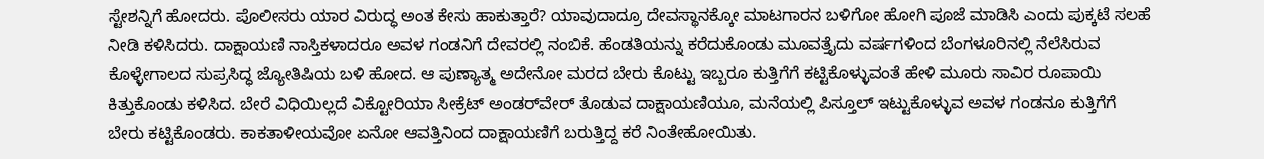ಸ್ಟೇಶನ್ನಿಗೆ ಹೋದರು. ಪೊಲೀಸರು ಯಾರ ವಿರುದ್ಧ ಅಂತ ಕೇಸು ಹಾಕುತ್ತಾರೆ? ಯಾವುದಾದ್ರೂ ದೇವಸ್ಥಾನಕ್ಕೋ ಮಾಟಗಾರನ ಬಳಿಗೋ ಹೋಗಿ ಪೂಜೆ ಮಾಡಿಸಿ ಎಂದು ಪುಕ್ಕಟೆ ಸಲಹೆ ನೀಡಿ ಕಳಿಸಿದರು. ದಾಕ್ಷಾಯಣಿ ನಾಸ್ತಿಕಳಾದರೂ ಅವಳ ಗಂಡನಿಗೆ ದೇವರಲ್ಲಿ ನಂಬಿಕೆ. ಹೆಂಡತಿಯನ್ನು ಕರೆದುಕೊಂಡು ಮೂವತ್ತೈದು ವರ್ಷಗಳಿಂದ ಬೆಂಗಳೂರಿನಲ್ಲಿ ನೆಲೆಸಿರುವ ಕೊಳ್ಳೇಗಾಲದ ಸುಪ್ರಸಿದ್ಧ ಜ್ಯೋತಿಷಿಯ ಬಳಿ ಹೋದ. ಆ ಪುಣ್ಯಾತ್ಮ ಅದೇನೋ ಮರದ ಬೇರು ಕೊಟ್ಟು ಇಬ್ಬರೂ ಕುತ್ತಿಗೆಗೆ ಕಟ್ಟಿಕೊಳ್ಳುವಂತೆ ಹೇಳಿ ಮೂರು ಸಾವಿರ ರೂಪಾಯಿ ಕಿತ್ತುಕೊಂಡು ಕಳಿಸಿದ. ಬೇರೆ ವಿಧಿಯಿಲ್ಲದೆ ವಿಕ್ಟೋರಿಯಾ ಸೀಕ್ರೆಟ್ ಅಂಡರ್‌ವೇರ್ ತೊಡುವ ದಾಕ್ಷಾಯಣಿಯೂ, ಮನೆಯಲ್ಲಿ ಪಿಸ್ತೂಲ್ ಇಟ್ಟುಕೊಳ್ಳುವ ಅವಳ ಗಂಡನೂ ಕುತ್ತಿಗೆಗೆ ಬೇರು ಕಟ್ಟಿಕೊಂಡರು. ಕಾಕತಾಳೀಯವೋ ಏನೋ ಆವತ್ತಿನಿಂದ ದಾಕ್ಷಾಯಣಿಗೆ ಬರುತ್ತಿದ್ದ ಕರೆ ನಿಂತೇಹೋಯಿತು.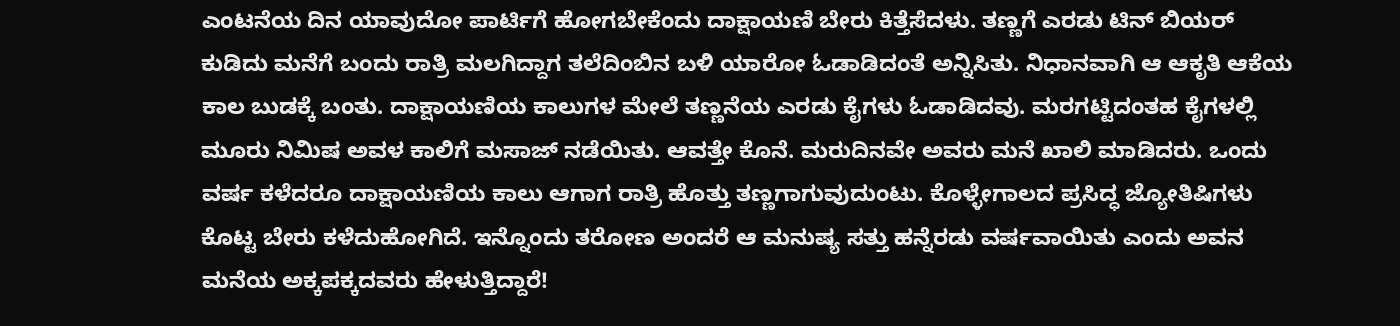ಎಂಟನೆಯ ದಿನ ಯಾವುದೋ ಪಾರ್ಟಿಗೆ ಹೋಗಬೇಕೆಂದು ದಾಕ್ಷಾಯಣಿ ಬೇರು ಕಿತ್ತೆಸೆದಳು. ತಣ್ಣಗೆ ಎರಡು ಟಿನ್ ಬಿಯರ್ ಕುಡಿದು ಮನೆಗೆ ಬಂದು ರಾತ್ರಿ ಮಲಗಿದ್ದಾಗ ತಲೆದಿಂಬಿನ ಬಳಿ ಯಾರೋ ಓಡಾಡಿದಂತೆ ಅನ್ನಿಸಿತು. ನಿಧಾನವಾಗಿ ಆ ಆಕೃತಿ ಆಕೆಯ ಕಾಲ ಬುಡಕ್ಕೆ ಬಂತು. ದಾಕ್ಷಾಯಣಿಯ ಕಾಲುಗಳ ಮೇಲೆ ತಣ್ಣನೆಯ ಎರಡು ಕೈಗಳು ಓಡಾಡಿದವು. ಮರಗಟ್ಟಿದಂತಹ ಕೈಗಳಲ್ಲಿ ಮೂರು ನಿಮಿಷ ಅವಳ ಕಾಲಿಗೆ ಮಸಾಜ್ ನಡೆಯಿತು. ಆವತ್ತೇ ಕೊನೆ. ಮರುದಿನವೇ ಅವರು ಮನೆ ಖಾಲಿ ಮಾಡಿದರು. ಒಂದು ವರ್ಷ ಕಳೆದರೂ ದಾಕ್ಷಾಯಣಿಯ ಕಾಲು ಆಗಾಗ ರಾತ್ರಿ ಹೊತ್ತು ತಣ್ಣಗಾಗುವುದುಂಟು. ಕೊಳ್ಳೇಗಾಲದ ಪ್ರಸಿದ್ಧ ಜ್ಯೋತಿಷಿಗಳು ಕೊಟ್ಟ ಬೇರು ಕಳೆದುಹೋಗಿದೆ. ಇನ್ನೊಂದು ತರೋಣ ಅಂದರೆ ಆ ಮನುಷ್ಯ ಸತ್ತು ಹನ್ನೆರಡು ವರ್ಷವಾಯಿತು ಎಂದು ಅವನ ಮನೆಯ ಅಕ್ಕಪಕ್ಕದವರು ಹೇಳುತ್ತಿದ್ದಾರೆ!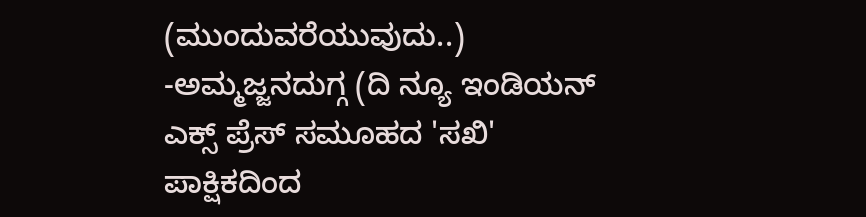(ಮುಂದುವರೆಯುವುದು..) -ಅಮ್ಮಜ್ಜನದುಗ್ಗ (ದಿ ನ್ಯೂ ಇಂಡಿಯನ್ ಎಕ್ಸ್ ಪ್ರೆಸ್ ಸಮೂಹದ 'ಸಖಿ' ಪಾಕ್ಷಿಕದಿಂದ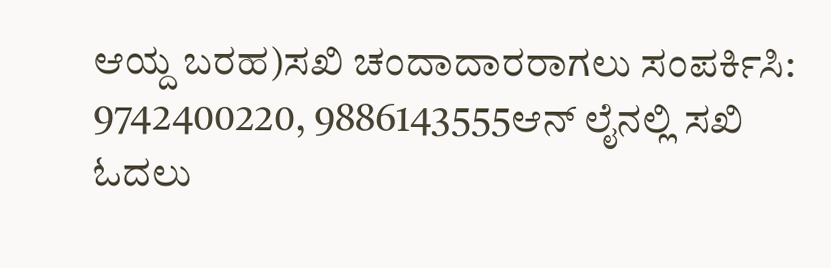ಆಯ್ದ ಬರಹ)ಸಖಿ ಚಂದಾದಾರರಾಗಲು ಸಂಪರ್ಕಿಸಿ: 9742400220, 9886143555ಆನ್ ಲೈನಲ್ಲಿ ಸಖಿ ಓದಲು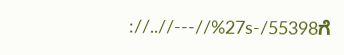://..//---//%27s-/55398ಗೆ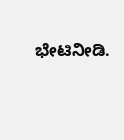ಭೇಟಿನೀಡಿ.